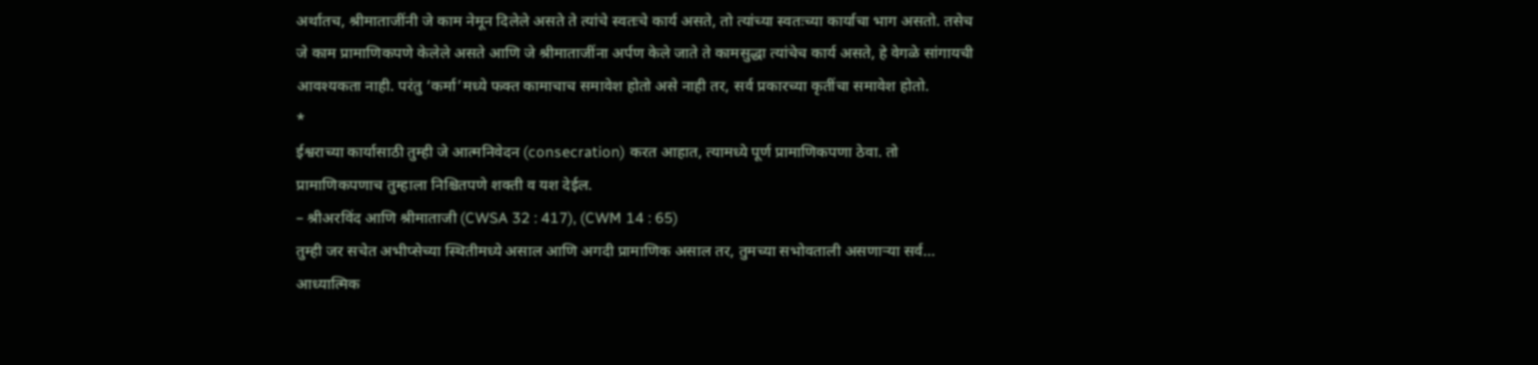अर्थातच, श्रीमाताजींनी जे काम नेमून दिलेले असते ते त्यांचे स्वतःचे कार्य असते, तो त्यांच्या स्वतःच्या कार्याचा भाग असतो. तसेच जे काम प्रामाणिकपणे केलेले असते आणि जे श्रीमाताजींना अर्पण केले जाते ते कामसुद्धा त्यांचेच कार्य असते, हे वेगळे सांगायची आवश्यकता नाही. परंतु ‘कर्मा’मध्ये फक्त कामाचाच समावेश होतो असे नाही तर, सर्व प्रकारच्या कृतींचा समावेश होतो.
*
ईश्वराच्या कार्यासाठी तुम्ही जे आत्मनिवेदन (consecration) करत आहात, त्यामध्ये पूर्ण प्रामाणिकपणा ठेवा. तो प्रामाणिकपणाच तुम्हाला निश्चितपणे शक्ती व यश देईल.
– श्रीअरविंद आणि श्रीमाताजी (CWSA 32 : 417), (CWM 14 : 65)
तुम्ही जर सचेत अभीप्सेच्या स्थितीमध्ये असाल आणि अगदी प्रामाणिक असाल तर, तुमच्या सभोवताली असणाऱ्या सर्व…
आध्यात्मिक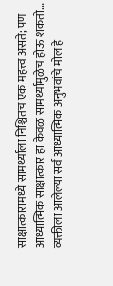साक्षात्कारामध्ये सामर्थ्याला निश्चितच एक महत्त्व असते; पण आध्यात्मिक साक्षात्कार हा केवळ सामर्थ्यामुळेच होऊ शकतो…
व्यक्तीला आलेल्या सर्व आध्यात्मिक अनुभवांचे मोल हे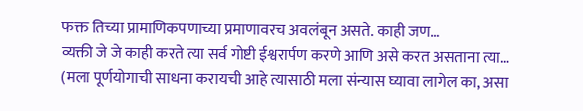फक्त तिच्या प्रामाणिकपणाच्या प्रमाणावरच अवलंबून असते. काही जण…
व्यक्ती जे जे काही करते त्या सर्व गोष्टी ईश्वरार्पण करणे आणि असे करत असताना त्या…
(मला पूर्णयोगाची साधना करायची आहे त्यासाठी मला संन्यास घ्यावा लागेल का, असा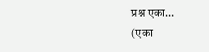प्रश्न एका…
(एका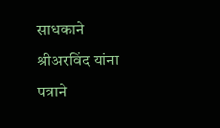साधकाने श्रीअरविंद यांना पत्राने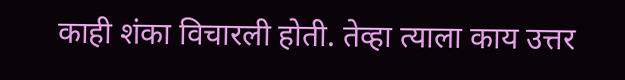काही शंका विचारली होती. तेव्हा त्याला काय उत्तर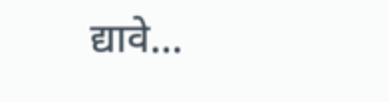द्यावे…